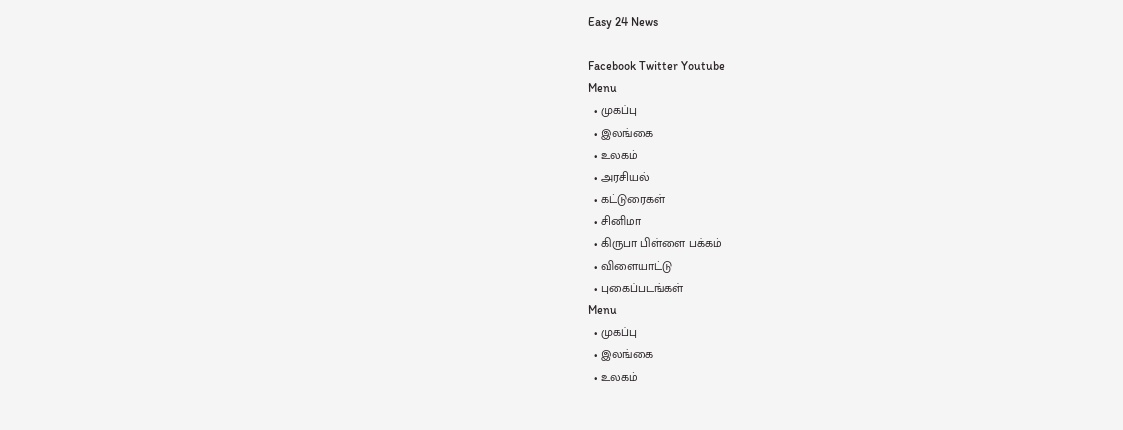Easy 24 News

Facebook Twitter Youtube
Menu
  • முகப்பு
  • இலங்கை
  • உலகம்
  • அரசியல்
  • கட்டுரைகள்
  • சினிமா
  • கிருபா பிள்ளை பக்கம்
  • விளையாட்டு
  • புகைப்படங்கள்
Menu
  • முகப்பு
  • இலங்கை
  • உலகம்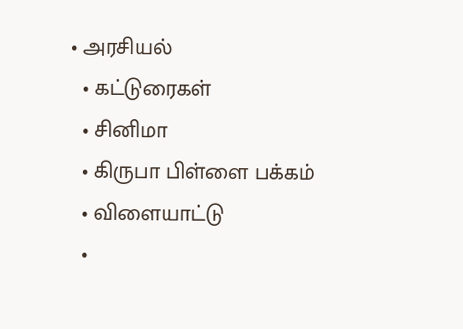• அரசியல்
  • கட்டுரைகள்
  • சினிமா
  • கிருபா பிள்ளை பக்கம்
  • விளையாட்டு
  •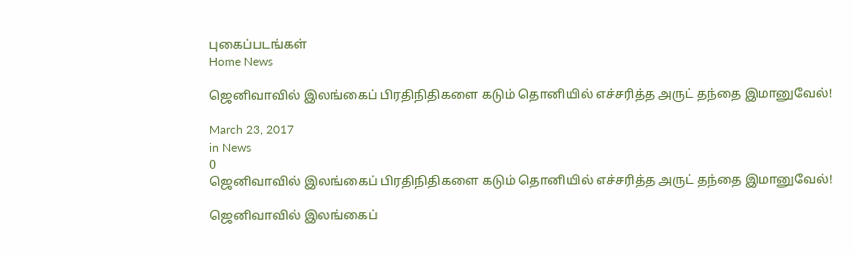புகைப்படங்கள்
Home News

ஜெனிவாவில் இலங்கைப் பிரதிநிதிகளை கடும் தொனியில் எச்சரித்த அருட் தந்தை இமானுவேல்!

March 23, 2017
in News
0
ஜெனிவாவில் இலங்கைப் பிரதிநிதிகளை கடும் தொனியில் எச்சரித்த அருட் தந்தை இமானுவேல்!

ஜெனிவாவில் இலங்கைப்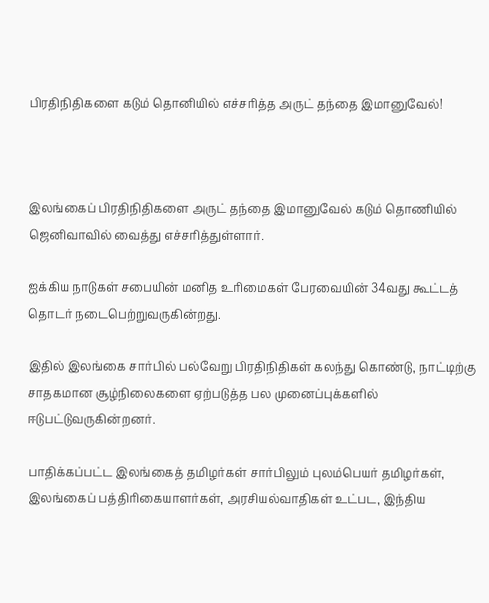பிரதிநிதிகளை கடும் தொனியில் எச்சரித்த அருட் தந்தை இமானுவேல்!



இலங்கைப் பிரதிநிதிகளை அருட் தந்தை இமானுவேல் கடும் தொணியில் ஜெனிவாவில் வைத்து எச்சரித்துள்ளார்.

ஐக்கிய நாடுகள் சபையின் மனித உரிமைகள் பேரவையின் 34வது கூட்டத் தொடர் நடைபெற்றுவருகின்றது.

இதில் இலங்கை சார்பில் பல்வேறு பிரதிநிதிகள் கலந்து கொண்டு, நாட்டிற்கு சாதகமான சூழ்நிலைகளை ஏற்படுத்த பல முனைப்புக்களில் ஈடுபட்டுவருகின்றனர்.

பாதிக்கப்பட்ட இலங்கைத் தமிழர்கள் சார்பிலும் புலம்பெயர் தமிழர்கள், இலங்கைப் பத்திரிகையாளர்கள், அரசியல்வாதிகள் உட்பட, இந்திய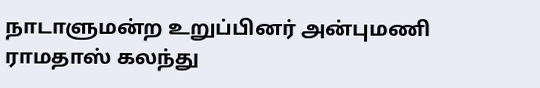நாடாளுமன்ற உறுப்பினர் அன்புமணி ராமதாஸ் கலந்து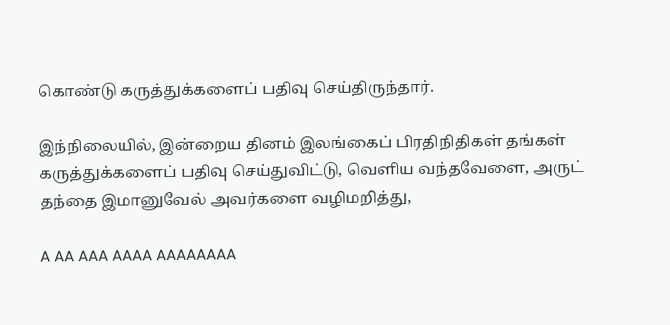கொண்டு கருத்துக்களைப் பதிவு செய்திருந்தார்.

இந்நிலையில், இன்றைய தினம் இலங்கைப் பிரதிநிதிகள் தங்கள் கருத்துக்களைப் பதிவு செய்துவிட்டு, வெளிய வந்தவேளை, அருட் தந்தை இமானுவேல் அவர்களை வழிமறித்து,

A AA AAA AAAA AAAAAAAA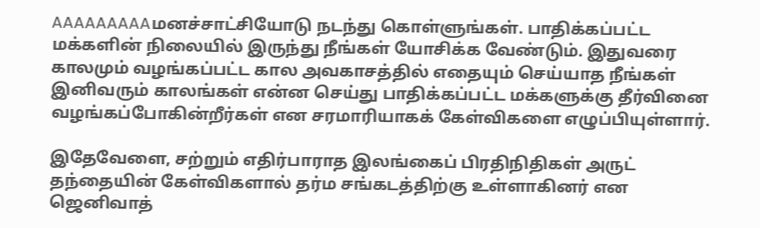AAAAAAAAAமனச்சாட்சியோடு நடந்து கொள்ளுங்கள். பாதிக்கப்பட்ட மக்களின் நிலையில் இருந்து நீங்கள் யோசிக்க வேண்டும். இதுவரை காலமும் வழங்கப்பட்ட கால அவகாசத்தில் எதையும் செய்யாத நீங்கள் இனிவரும் காலங்கள் என்ன செய்து பாதிக்கப்பட்ட மக்களுக்கு தீர்வினை வழங்கப்போகின்றீர்கள் என சரமாரியாகக் கேள்விகளை எழுப்பியுள்ளார்.

இதேவேளை, சற்றும் எதிர்பாராத இலங்கைப் பிரதிநிதிகள் அருட் தந்தையின் கேள்விகளால் தர்ம சங்கடத்திற்கு உள்ளாகினர் என ஜெனிவாத்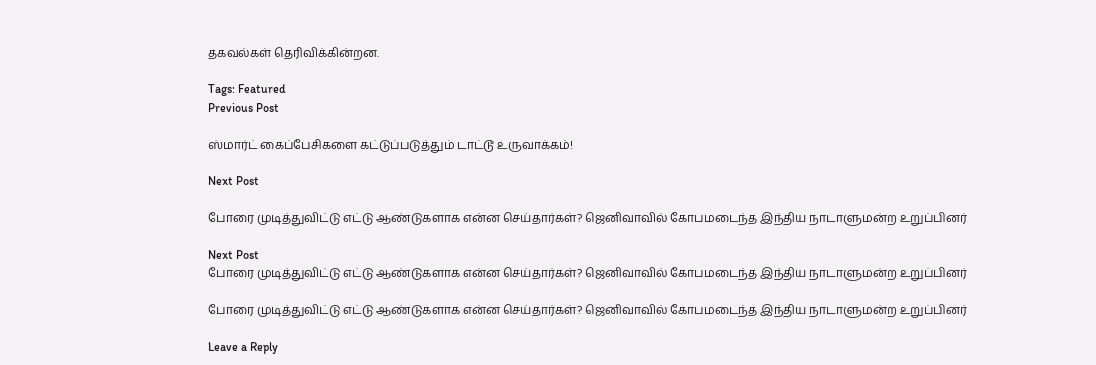தகவல்கள் தெரிவிக்கின்றன.

Tags: Featured
Previous Post

ஸ்மார்ட் கைப்பேசிகளை கட்டுப்படுத்தும் டாட்டூ உருவாக்கம்!

Next Post

போரை முடித்துவிட்டு எட்டு ஆண்டுகளாக என்ன செய்தார்கள்? ஜெனிவாவில் கோபமடைந்த இந்திய நாடாளுமன்ற உறுப்பினர்

Next Post
போரை முடித்துவிட்டு எட்டு ஆண்டுகளாக என்ன செய்தார்கள்? ஜெனிவாவில் கோபமடைந்த இந்திய நாடாளுமன்ற உறுப்பினர்

போரை முடித்துவிட்டு எட்டு ஆண்டுகளாக என்ன செய்தார்கள்? ஜெனிவாவில் கோபமடைந்த இந்திய நாடாளுமன்ற உறுப்பினர்

Leave a Reply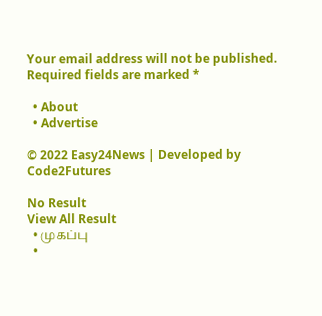Your email address will not be published. Required fields are marked *

  • About
  • Advertise

© 2022 Easy24News | Developed by Code2Futures

No Result
View All Result
  • முகப்பு
  •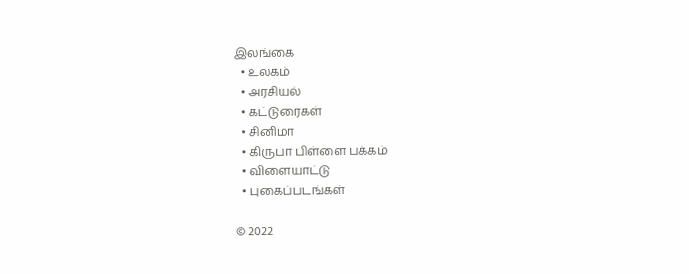இலங்கை
  • உலகம்
  • அரசியல்
  • கட்டுரைகள்
  • சினிமா
  • கிருபா பிள்ளை பக்கம்
  • விளையாட்டு
  • புகைப்படங்கள்

© 2022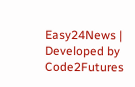Easy24News | Developed by Code2Futures